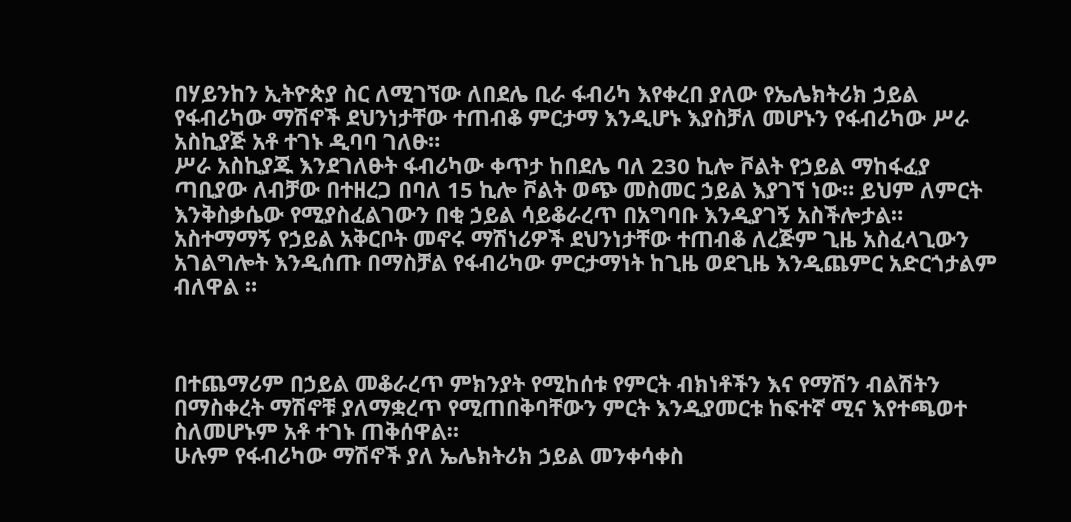በሃይንከን ኢትዮጵያ ስር ለሚገኘው ለበደሌ ቢራ ፋብሪካ እየቀረበ ያለው የኤሌክትሪክ ኃይል የፋብሪካው ማሽኖች ደህንነታቸው ተጠብቆ ምርታማ እንዲሆኑ እያስቻለ መሆኑን የፋብሪካው ሥራ አስኪያጅ አቶ ተገኑ ዲባባ ገለፁ።
ሥራ አስኪያጁ እንደገለፁት ፋብሪካው ቀጥታ ከበደሌ ባለ 230 ኪሎ ቮልት የኃይል ማከፋፈያ ጣቢያው ለብቻው በተዘረጋ በባለ 15 ኪሎ ቮልት ወጭ መስመር ኃይል እያገኘ ነው። ይህም ለምርት እንቅስቃሴው የሚያስፈልገውን በቂ ኃይል ሳይቆራረጥ በአግባቡ እንዲያገኝ አስችሎታል።
አስተማማኝ የኃይል አቅርቦት መኖሩ ማሽነሪዎች ደህንነታቸው ተጠብቆ ለረጅም ጊዜ አስፈላጊውን አገልግሎት እንዲሰጡ በማስቻል የፋብሪካው ምርታማነት ከጊዜ ወደጊዜ እንዲጨምር አድርጎታልም ብለዋል ።



በተጨማሪም በኃይል መቆራረጥ ምክንያት የሚከሰቱ የምርት ብክነቶችን እና የማሽን ብልሽትን በማስቀረት ማሽኖቹ ያለማቋረጥ የሚጠበቅባቸውን ምርት እንዲያመርቱ ከፍተኛ ሚና እየተጫወተ ስለመሆኑም አቶ ተገኑ ጠቅሰዋል።
ሁሉም የፋብሪካው ማሽኖች ያለ ኤሌክትሪክ ኃይል መንቀሳቀስ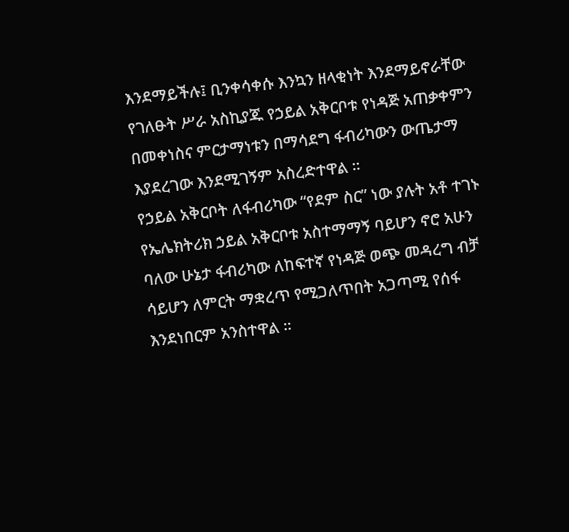እንደማይችሉ፤ ቢንቀሳቀሱ እንኳን ዘላቂነት እንደማይኖራቸው የገለፁት ሥራ አስኪያጁ የኃይል አቅርቦቱ የነዳጅ አጠቃቀምን በመቀነስና ምርታማነቱን በማሳደግ ፋብሪካውን ውጤታማ እያደረገው እንደሚገኝም አስረድተዋል ።
የኃይል አቅርቦት ለፋብሪካው “የደም ስር” ነው ያሉት አቶ ተገኑ የኤሌክትሪክ ኃይል አቅርቦቱ አስተማማኝ ባይሆን ኖሮ አሁን ባለው ሁኔታ ፋብሪካው ለከፍተኛ የነዳጅ ወጭ መዳረግ ብቻ ሳይሆን ለምርት ማቋረጥ የሚጋለጥበት አጋጣሚ የሰፋ እንደነበርም አንስተዋል ።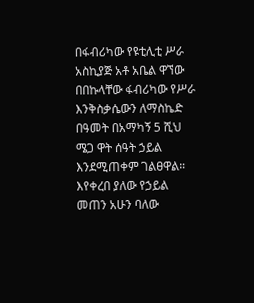በፋብሪካው የዩቲሊቲ ሥራ አስኪያጅ አቶ አቤል ዋኘው በበኩላቸው ፋብሪካው የሥራ እንቅስቃሴውን ለማስኬድ በዓመት በአማካኝ 5 ሺህ ሜጋ ዋት ሰዓት ኃይል እንደሚጠቀም ገልፀዋል።
እየቀረበ ያለው የኃይል መጠን አሁን ባለው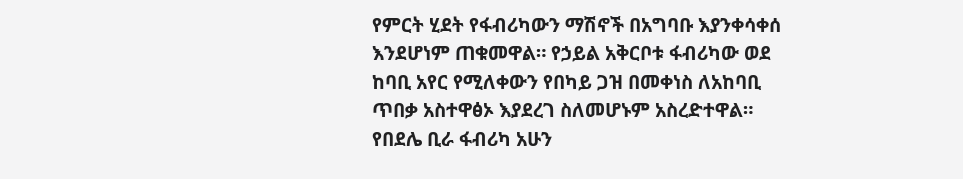የምርት ሂደት የፋብሪካውን ማሽኖች በአግባቡ እያንቀሳቀሰ እንደሆነም ጠቁመዋል። የኃይል አቅርቦቱ ፋብሪካው ወደ ከባቢ አየር የሚለቀውን የበካይ ጋዝ በመቀነስ ለአከባቢ ጥበቃ አስተዋፅኦ እያደረገ ስለመሆኑም አስረድተዋል።
የበደሌ ቢራ ፋብሪካ አሁን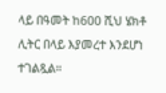ላይ በዓመት ከ600 ሺህ ሄክቶ ሊትር በላይ እያመረተ እንደሆነ ተገልጿል።